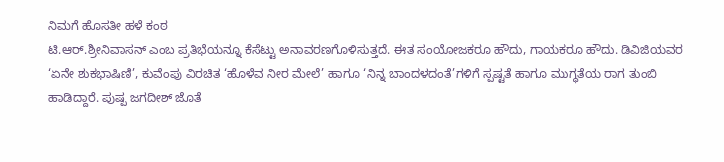ನಿಮಗೆ ಹೊಸತೀ ಹಳೆ ಕಂಠ
ಟಿ.ಆರ್.ಶ್ರೀನಿವಾಸನ್ ಎಂಬ ಪ್ರತಿಭೆಯನ್ನೂ ಕೆಸೆಟ್ಟು ಅನಾವರಣಗೊಳಿಸುತ್ತದೆ. ಈತ ಸಂಯೋಜಕರೂ ಹೌದು, ಗಾಯಕರೂ ಹೌದು. ಡಿವಿಜಿಯವರ ‘ಏನೇ ಶುಕಭಾಷಿಣಿ’, ಕುವೆಂಪು ವಿರಚಿತ ‘ಹೊಳೆವ ನೀರ ಮೇಲೆ’ ಹಾಗೂ ‘ನಿನ್ನ ಬಾಂದಳದಂತೆ’ಗಳಿಗೆ ಸ್ಪಷ್ಟತೆ ಹಾಗೂ ಮುಗ್ಧತೆಯ ರಾಗ ತುಂಬಿ ಹಾಡಿದ್ದಾರೆ. ಪುಷ್ಪ ಜಗದೀಶ್ ಜೊತೆ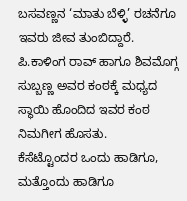ಬಸವಣ್ಣನ ‘ಮಾತು ಬೆಳ್ಳಿ’ ರಚನೆಗೂ ಇವರು ಜೀವ ತುಂಬಿದ್ದಾರೆ. ಪಿ.ಕಾಳಿಂಗ ರಾವ್ ಹಾಗೂ ಶಿವಮೊಗ್ಗ ಸುಬ್ಬಣ್ಣ ಅವರ ಕಂಠಕ್ಕೆ ಮಧ್ಯದ ಸ್ಥಾಯಿ ಹೊಂದಿದ ಇವರ ಕಂಠ ನಿಮಗೀಗ ಹೊಸತು.
ಕೆಸೆಟ್ಟೊಂದರ ಒಂದು ಹಾಡಿಗೂ, ಮತ್ತೊಂದು ಹಾಡಿಗೂ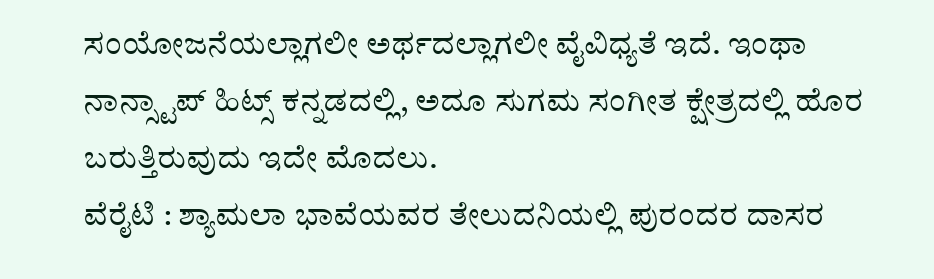ಸಂಯೋಜನೆಯಲ್ಲಾಗಲೀ ಅರ್ಥದಲ್ಲಾಗಲೀ ವೈವಿಧ್ಯತೆ ಇದೆ. ಇಂಥಾ ನಾನ್ಸ್ಟಾಪ್ ಹಿಟ್ಸ್ ಕನ್ನಡದಲ್ಲಿ, ಅದೂ ಸುಗಮ ಸಂಗೀತ ಕ್ಷೇತ್ರದಲ್ಲಿ ಹೊರ ಬರುತ್ತಿರುವುದು ಇದೇ ಮೊದಲು.
ವೆರೈಟಿ : ಶ್ಯಾಮಲಾ ಭಾವೆಯವರ ತೇಲುದನಿಯಲ್ಲಿ ಪುರಂದರ ದಾಸರ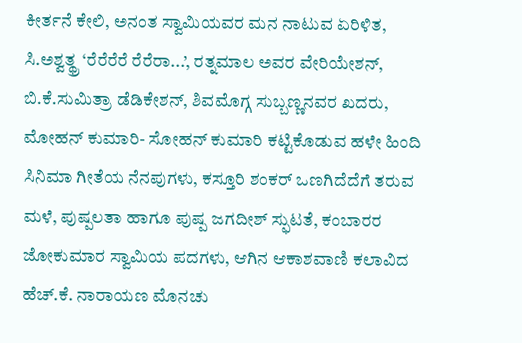ಕೀರ್ತನೆ ಕೇಲಿ, ಅನಂತ ಸ್ವಾಮಿಯವರ ಮನ ನಾಟುವ ಏರಿಳಿತ, ಸಿ.ಅಶ್ವತ್ಥ್ರ ‘ರೆರೆರೆರೆ ರೆರೆರಾ...’, ರತ್ನಮಾಲ ಅವರ ವೇರಿಯೇಶನ್, ಬಿ.ಕೆ.ಸುಮಿತ್ರಾ ಡೆಡಿಕೇಶನ್, ಶಿವಮೊಗ್ಗ ಸುಬ್ಬಣ್ಣನವರ ಖದರು, ಮೋಹನ್ ಕುಮಾರಿ- ಸೋಹನ್ ಕುಮಾರಿ ಕಟ್ಟಿಕೊಡುವ ಹಳೇ ಹಿಂದಿ ಸಿನಿಮಾ ಗೀತೆಯ ನೆನಪುಗಳು, ಕಸ್ತೂರಿ ಶಂಕರ್ ಒಣಗಿದೆದೆಗೆ ತರುವ ಮಳೆ, ಪುಷ್ಪಲತಾ ಹಾಗೂ ಪುಷ್ಪ ಜಗದೀಶ್ ಸ್ಫುಟತೆ, ಕಂಬಾರರ ಜೋಕುಮಾರ ಸ್ವಾಮಿಯ ಪದಗಳು, ಆಗಿನ ಆಕಾಶವಾಣಿ ಕಲಾವಿದ ಹೆಚ್.ಕೆ. ನಾರಾಯಣ ಮೊನಚು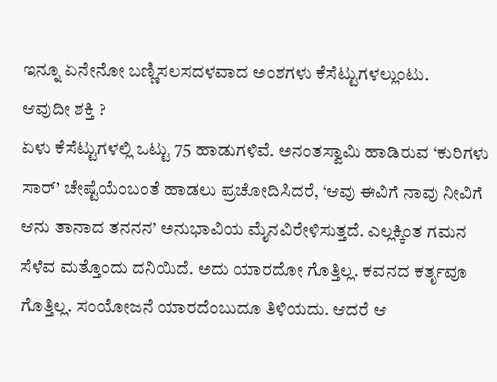ಇನ್ನೂ ಏನೇನೋ ಬಣ್ಣಿಸಲಸದಳವಾದ ಅಂಶಗಳು ಕೆಸೆಟ್ಟುಗಳಲ್ಲುಂಟು.
ಆವುದೀ ಶಕ್ತಿ ?
ಏಳು ಕೆಸೆಟ್ಟುಗಳಲ್ಲಿ ಒಟ್ಟು 75 ಹಾಡುಗಳಿವೆ. ಅನಂತಸ್ವಾಮಿ ಹಾಡಿರುವ ‘ಕುರಿಗಳು ಸಾರ್’ ಚೇಷ್ಟೆಯೆಂಬಂತೆ ಹಾಡಲು ಪ್ರಚೋದಿಸಿದರೆ, ‘ಆವು ಈವಿಗೆ ನಾವು ನೀವಿಗೆ ಆನು ತಾನಾದ ತನನನ’ ಅನುಭಾವಿಯ ಮೈನವಿರೇಳಿಸುತ್ತದೆ. ಎಲ್ಲಕ್ಕಿಂತ ಗಮನ ಸೆಳೆವ ಮತ್ತೊಂದು ದನಿಯಿದೆ. ಅದು ಯಾರದೋ ಗೊತ್ತಿಲ್ಲ. ಕವನದ ಕರ್ತೃವೂ ಗೊತ್ತಿಲ್ಲ. ಸಂಯೋಜನೆ ಯಾರದೆಂಬುದೂ ತಿಳಿಯದು. ಆದರೆ ಆ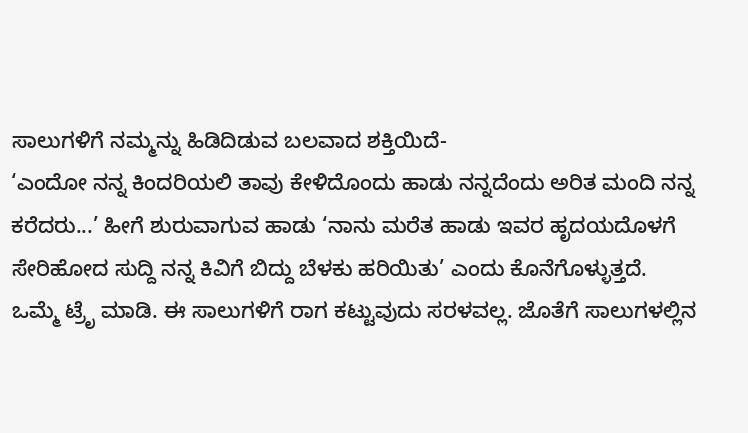ಸಾಲುಗಳಿಗೆ ನಮ್ಮನ್ನು ಹಿಡಿದಿಡುವ ಬಲವಾದ ಶಕ್ತಿಯಿದೆ-
‘ಎಂದೋ ನನ್ನ ಕಿಂದರಿಯಲಿ ತಾವು ಕೇಳಿದೊಂದು ಹಾಡು ನನ್ನದೆಂದು ಅರಿತ ಮಂದಿ ನನ್ನ ಕರೆದರು...’ ಹೀಗೆ ಶುರುವಾಗುವ ಹಾಡು ‘ನಾನು ಮರೆತ ಹಾಡು ಇವರ ಹೃದಯದೊಳಗೆ ಸೇರಿಹೋದ ಸುದ್ದಿ ನನ್ನ ಕಿವಿಗೆ ಬಿದ್ದು ಬೆಳಕು ಹರಿಯಿತು’ ಎಂದು ಕೊನೆಗೊಳ್ಳುತ್ತದೆ.
ಒಮ್ಮೆ ಟ್ರೆೃ ಮಾಡಿ. ಈ ಸಾಲುಗಳಿಗೆ ರಾಗ ಕಟ್ಟುವುದು ಸರಳವಲ್ಲ. ಜೊತೆಗೆ ಸಾಲುಗಳಲ್ಲಿನ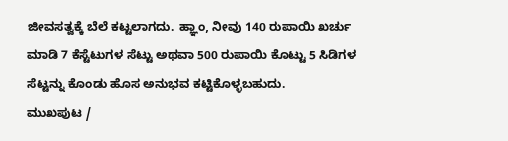ಜೀವಸತ್ವಕ್ಕೆ ಬೆಲೆ ಕಟ್ಟಲಾಗದು. ಹ್ಞಾಂ, ನೀವು 140 ರುಪಾಯಿ ಖರ್ಚು ಮಾಡಿ 7 ಕೆಸ್ಟೆಟುಗಳ ಸೆಟ್ಟು ಅಥವಾ 500 ರುಪಾಯಿ ಕೊಟ್ಟು 5 ಸಿಡಿಗಳ ಸೆಟ್ಟನ್ನು ಕೊಂಡು ಹೊಸ ಅನುಭವ ಕಟ್ಟಿಕೊಳ್ಳಬಹುದು.
ಮುಖಪುಟ /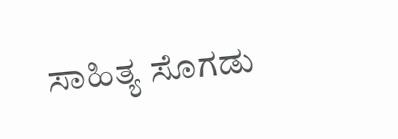ಸಾಹಿತ್ಯ ಸೊಗಡು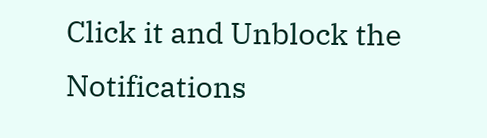Click it and Unblock the Notifications